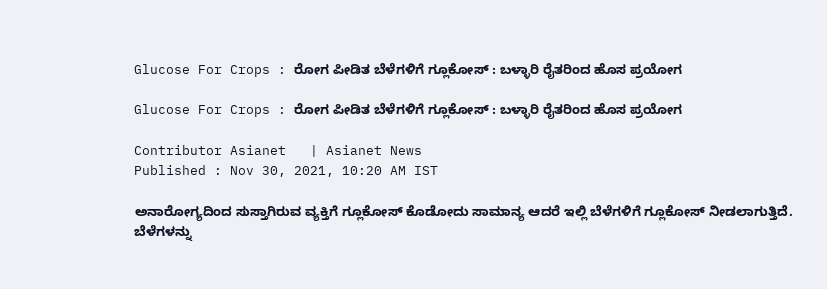Glucose For Crops : ರೋಗ ಪೀಡಿತ ಬೆಳೆಗಳಿಗೆ ಗ್ಲೂಕೋಸ್ : ಬಳ್ಳಾರಿ ರೈತರಿಂದ ಹೊಸ ಪ್ರಯೋಗ

Glucose For Crops : ರೋಗ ಪೀಡಿತ ಬೆಳೆಗಳಿಗೆ ಗ್ಲೂಕೋಸ್ : ಬಳ್ಳಾರಿ ರೈತರಿಂದ ಹೊಸ ಪ್ರಯೋಗ

Contributor Asianet   | Asianet News
Published : Nov 30, 2021, 10:20 AM IST

ಅನಾರೋಗ್ಯದಿಂದ ಸುಸ್ತಾಗಿರುವ ವ್ಯಕ್ತಿಗೆ ಗ್ಲೂಕೋಸ್ ಕೊಡೋದು ಸಾಮಾನ್ಯ ಆದರೆ ಇಲ್ಲಿ ಬೆಳೆಗಳಿಗೆ ಗ್ಲೂಕೋಸ್ ನೀಡಲಾಗುತ್ತಿದೆ. ಬೆಳೆಗಳನ್ನು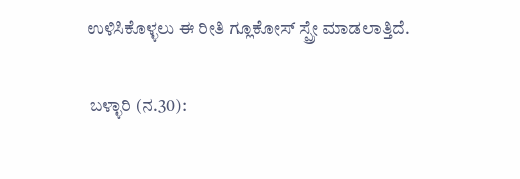ಉಳಿಸಿಕೊಳ್ಳಲು ಈ ರೀತಿ ಗ್ಲೂಕೋಸ್ ಸ್ಪ್ರೇ ಮಾಡಲಾತ್ತಿದೆ.

 ಬಳ್ಳಾರಿ (ನ.30):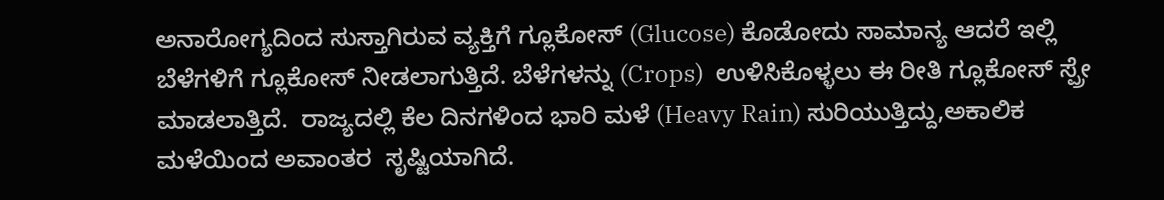ಅನಾರೋಗ್ಯದಿಂದ ಸುಸ್ತಾಗಿರುವ ವ್ಯಕ್ತಿಗೆ ಗ್ಲೂಕೋಸ್ (Glucose) ಕೊಡೋದು ಸಾಮಾನ್ಯ ಆದರೆ ಇಲ್ಲಿ ಬೆಳೆಗಳಿಗೆ ಗ್ಲೂಕೋಸ್ ನೀಡಲಾಗುತ್ತಿದೆ. ಬೆಳೆಗಳನ್ನು (Crops)  ಉಳಿಸಿಕೊಳ್ಳಲು ಈ ರೀತಿ ಗ್ಲೂಕೋಸ್ ಸ್ಪ್ರೇ ಮಾಡಲಾತ್ತಿದೆ.  ರಾಜ್ಯದಲ್ಲಿ ಕೆಲ ದಿನಗಳಿಂದ ಭಾರಿ ಮಳೆ (Heavy Rain) ಸುರಿಯುತ್ತಿದ್ದು,ಅಕಾಲಿಕ ಮಳೆಯಿಂದ ಅವಾಂತರ  ಸೃಷ್ಟಿಯಾಗಿದೆ.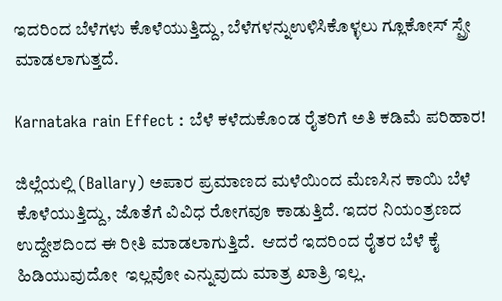ಇದರಿಂದ ಬೆಳೆಗಳು ಕೊಳೆಯುತ್ತಿದ್ದು, ಬೆಳೆಗಳನ್ನುಉಳಿಸಿಕೊಳ್ಳಲು ಗ್ಲೂಕೋಸ್ ಸ್ಪ್ರೇ ಮಾಡಲಾಗುತ್ತದೆ.

Karnataka rain Effect : ಬೆಳೆ ಕಳೆದುಕೊಂಡ ರೈತರಿಗೆ ಅತಿ ಕಡಿಮೆ ಪರಿಹಾರ!

ಜಿಲ್ಲೆಯಲ್ಲಿ (Ballary) ಅಪಾರ ಪ್ರಮಾಣದ ಮಳೆಯಿಂದ ಮೆಣಸಿನ ಕಾಯಿ ಬೆಳೆ  ಕೊಳೆಯುತ್ತಿದ್ದು, ಜೊತೆಗೆ ವಿವಿಧ ರೋಗವೂ ಕಾಡುತ್ತಿದೆ. ಇದರ ನಿಯಂತ್ರಣದ ಉದ್ದೇಶದಿಂದ ಈ ರೀತಿ ಮಾಡಲಾಗುತ್ತಿದೆ.  ಆದರೆ ಇದರಿಂದ ರೈತರ ಬೆಳೆ ಕೈ ಹಿಡಿಯುವುದೋ  ಇಲ್ಲವೋ ಎನ್ನುವುದು ಮಾತ್ರ ಖಾತ್ರಿ ಇಲ್ಲ.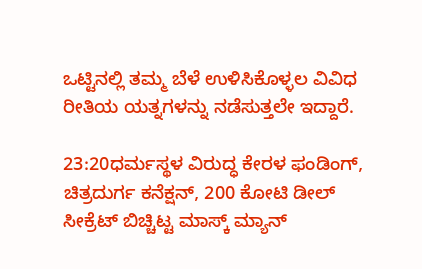ಒಟ್ಟಿನಲ್ಲಿ ತಮ್ಮ ಬೆಳೆ ಉಳಿಸಿಕೊಳ್ಳಲ ವಿವಿಧ ರೀತಿಯ ಯತ್ನಗಳನ್ನು ನಡೆಸುತ್ತಲೇ ಇದ್ದಾರೆ.

23:20ಧರ್ಮಸ್ಥಳ ವಿರುದ್ಧ ಕೇರಳ ಫಂಡಿಂಗ್, ಚಿತ್ರದುರ್ಗ ಕನೆಕ್ಷನ್, 200 ಕೋಟಿ ಡೀಲ್ ಸೀಕ್ರೆಟ್ ಬಿಚ್ಚಿಟ್ಟ ಮಾಸ್ಕ್ ಮ್ಯಾನ್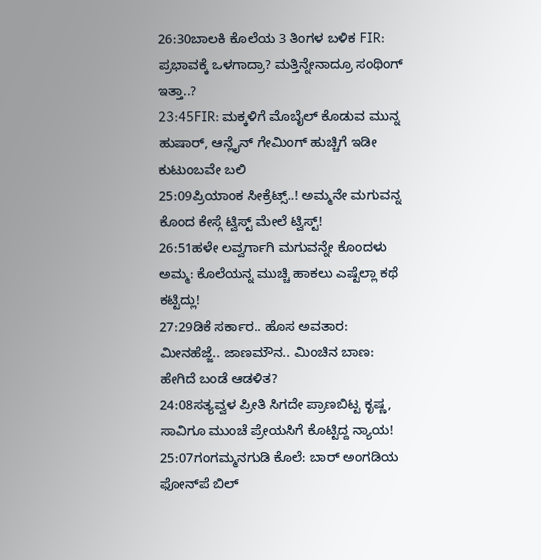26:30ಬಾಲಕಿ ಕೊಲೆಯ 3 ತಿಂಗಳ ಬಳಿಕ FIR: ಪ್ರಭಾವಕ್ಕೆ ಒಳಗಾದ್ರಾ? ಮತ್ತಿನ್ನೇನಾದ್ರೂ ಸಂಥಿಂಗ್ ಇತ್ತಾ..?
23:45FIR: ಮಕ್ಕಳಿಗೆ ಮೊಬೈಲ್ ಕೊಡುವ ಮುನ್ನ ಹುಷಾರ್, ಆನ್ಲೈನ್ ಗೇಮಿಂಗ್ ಹುಚ್ಚಿಗೆ ಇಡೀ ಕುಟುಂಬವೇ ಬಲಿ
25:09ಪ್ರಿಯಾಂಕ ಸೀಕ್ರೆಟ್ಸ್..! ಅಮ್ಮನೇ ಮಗುವನ್ನ ಕೊಂದ ಕೇಸ್ಗೆ ಟ್ವಿಸ್ಟ್ ಮೇಲೆ ಟ್ವಿಸ್ಟ್!
26:51ಹಳೇ ಲವ್ವರ್ಗಾಗಿ ಮಗುವನ್ನೇ ಕೊಂದಳು ಅಮ್ಮ: ಕೊಲೆಯನ್ನ ಮುಚ್ಚಿ ಹಾಕಲು ಎಷ್ಟೆಲ್ಲಾ ಕಥೆ ಕಟ್ಟಿದ್ಲು!
27:29ಡಿಕೆ ಸರ್ಕಾರ.. ಹೊಸ ಅವತಾರ: ಮೀನಹೆಜ್ಜೆ.. ಜಾಣಮೌನ.. ಮಿಂಚಿನ ಬಾಣ: ಹೇಗಿದೆ ಬಂಡೆ ಆಡಳಿತ?
24:08ಸತ್ಯವ್ವಳ ಪ್ರೀತಿ ಸಿಗದೇ ಪ್ರಾಣಬಿಟ್ಟ ಕೃಷ್ಣ, ಸಾವಿಗೂ ಮುಂಚೆ ಪ್ರೇಯಸಿಗೆ ಕೊಟ್ಟಿದ್ದ ನ್ಯಾಯ!
25:07ಗಂಗಮ್ಮನಗುಡಿ ಕೊಲೆ: ಬಾರ್ ಅಂಗಡಿಯ ಫೋನ್‌ಪೆ ಬಿಲ್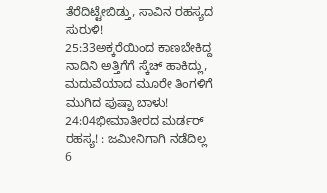ತೆರೆದಿಟ್ಟೇಬಿಡ್ತು, ಸಾವಿನ ರಹಸ್ಯದ ಸುರುಳಿ!
25:33ಅಕ್ಕರೆಯಿಂದ ಕಾಣಬೇಕಿದ್ದ ನಾದಿನಿ ಅತ್ತಿಗೆಗೆ ಸ್ಕೆಚ್‌ ಹಾಕಿದ್ಲು, ಮದುವೆಯಾದ ಮೂರೇ ತಿಂಗಳಿಗೆ ಮುಗಿದ ಪುಷ್ಪಾ ಬಾಳು!
24:04ಭೀಮಾತೀರದ ಮರ್ಡರ್ ರಹಸ್ಯ! : ಜಮೀನಿಗಾಗಿ ನಡೆದಿಲ್ಲ 6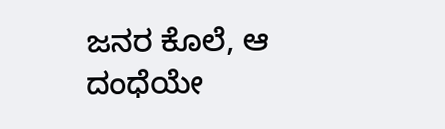ಜನರ ಕೊಲೆ, ಆ ದಂಧೆಯೇ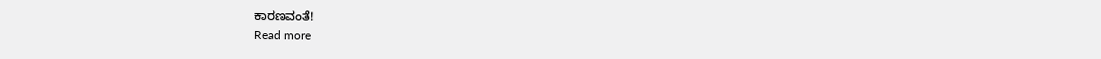ಕಾರಣವಂತೆ!
Read more